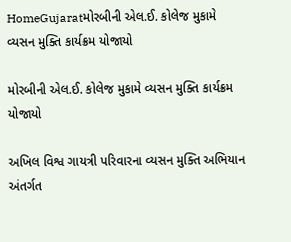HomeGujaratમોરબીની એલ.ઈ. કોલેજ મુકામે વ્યસન મુક્તિ કાર્યક્રમ યોજાયો

મોરબીની એલ.ઈ. કોલેજ મુકામે વ્યસન મુક્તિ કાર્યક્રમ યોજાયો

અખિલ વિશ્વ ગાયત્રી પરિવારના વ્યસન મુક્તિ અભિયાન અંતર્ગત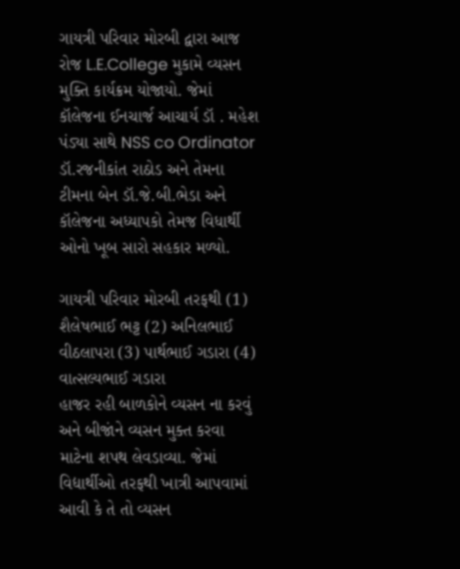ગાયત્રી પરિવાર મોરબી દ્વારા આજ રોજ L.E.College મુકામે વ્યસન મુક્તિ કાર્યક્રમ યોજાયો. જેમાં કૉલેજના ઈનચાર્જ આચાર્ય ડૉ . મહેશ પંડ્યા સાથે NSS co Ordinator ડૉ.રજનીકાંત રાઠોડ અને તેમના ટીમના બેન ડૉ.જે.બી.ભેડા અને કૉલેજના અધ્યાપકો તેમજ વિધાર્થી ઓનો ખૂબ સારો સહકાર મળ્યો.

ગાયત્રી પરિવાર મોરબી તરફથી (1) શૈલેષભાઈ ભટ્ટ (2) અનિલભાઈ વીઠલાપરા (3) પાર્થભાઈ ગડારા (4) વાત્સલ્યભાઈ ગડારા
હાજર રહી બાળકોને વ્યસન ના કરવું અને બીજાંને વ્યસન મુક્ત કરવા માટેના શપથ લેવડાવ્યા. જેમાં વિદ્યાર્થીઓ તરફથી ખાત્રી આપવામાં આવી કે તે તો વ્યસન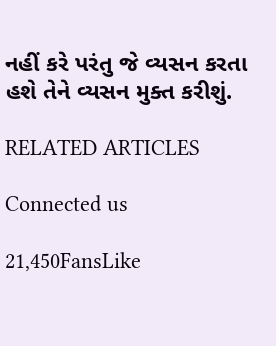નહીં કરે પરંતુ જે વ્યસન કરતા હશે તેને વ્યસન મુક્ત કરીશું.

RELATED ARTICLES

Connected us

21,450FansLike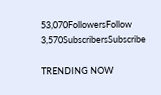53,070FollowersFollow
3,570SubscribersSubscribe

TRENDING NOW